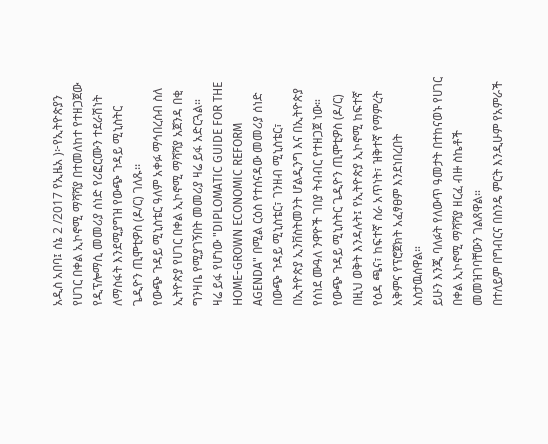አዲስ አበባ፤ ሰኔ 2 /2017 የኢዜአ )፦የኢትዮጵያን የሀገር በቀል ኢኮኖሚ ማሻሻያ በተመለከተ የተዘጋጀው የዲፕሎማሲ መመሪያ ሰነድ የሪፎርሙን ተደራሽነት ለማስፋት እንደሚያግዝ የውጭ ጉዳይ ሚኒስትር ጌዲዮን ጢሞቲዎስ (ዶ/ር) ገለጹ፡፡
የውጭ ጉዳይ ሚኒስቴር ዓለም አቀፉ ማኅበረሰብ ስለ ኢትዮጵያ የሀገር በቀል ኢኮኖሚ ማሻሻያ አጀንዳ በቂ ግንዛቤ የሚያገኝበት መመሪያ ዛሬ ይፋ አድርጓል።
ዛሬ ይፋ የሆነው "DIPLOMATIC GUIDE FOR THE HOME-GROWN ECONOMIC REFORM AGENDA" በሚል ርዕስ የተሰናዳው መመሪያ ሰነድ በውጭ ጉዳይ ሚኒስቴር፣ ገንዘብ ሚኒስቴር፣ በኢትዮጵያ ኢንቨስትመንት ሆልዲንግ እና በኢትዮጵያ የሰነደ ሙዓለ ንዋዮች ገበያ ትብብር የተዘጋጀ ነው።
የውጭ ጉዳይ ሚኒስትር ጌዲዮን ጢሞቲዎስ (ዶ/ር) በዚህ ወቅት እንዳሉት፤ የኢትዮጵያ ኢኮኖሚ ከፍተኛ የዕዳ ጫና፣ ከፍተኛ ስራ አጥነት፣ ዝቅተኛ የማምረት አቅምና የፕሮጀክት አፈፃፀም እንደነበረበት አስታዉሰዋል።
ይሁን እንጂ ባለፉት የለውጥ ዓመታት በተከናወኑ የሀገር በቀል ኢኮኖሚ ማሻሻያ ዘርፈ ብዙ ስኬቶች መመዝገባቸውን ገልጸዋል።
በተለይም በግብርና በስንዴ ምርት እንዲሁም የአምራች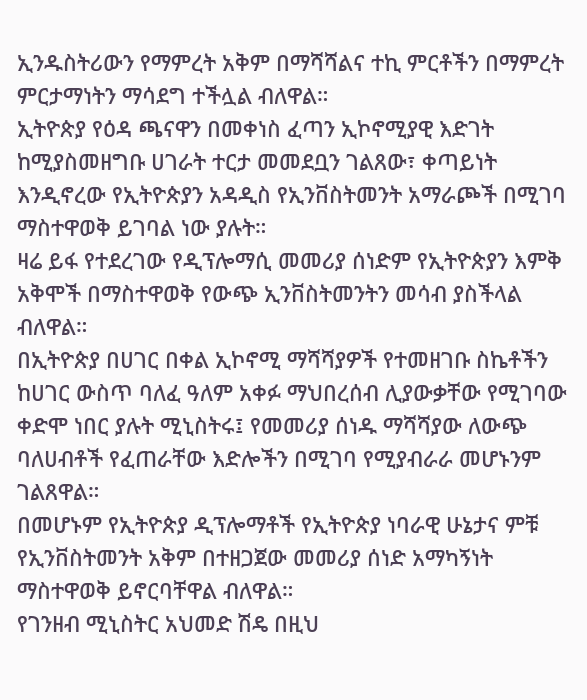ኢንዱስትሪውን የማምረት አቅም በማሻሻልና ተኪ ምርቶችን በማምረት ምርታማነትን ማሳደግ ተችሏል ብለዋል።
ኢትዮጵያ የዕዳ ጫናዋን በመቀነስ ፈጣን ኢኮኖሚያዊ እድገት ከሚያስመዘግቡ ሀገራት ተርታ መመደቧን ገልጸው፣ ቀጣይነት እንዲኖረው የኢትዮጵያን አዳዲስ የኢንቨስትመንት አማራጮች በሚገባ ማስተዋወቅ ይገባል ነው ያሉት።
ዛሬ ይፋ የተደረገው የዲፕሎማሲ መመሪያ ሰነድም የኢትዮጵያን እምቅ አቅሞች በማስተዋወቅ የውጭ ኢንቨስትመንትን መሳብ ያስችላል ብለዋል።
በኢትዮጵያ በሀገር በቀል ኢኮኖሚ ማሻሻያዎች የተመዘገቡ ስኬቶችን ከሀገር ውስጥ ባለፈ ዓለም አቀፉ ማህበረሰብ ሊያውቃቸው የሚገባው ቀድሞ ነበር ያሉት ሚኒስትሩ፤ የመመሪያ ሰነዱ ማሻሻያው ለውጭ ባለሀብቶች የፈጠራቸው እድሎችን በሚገባ የሚያብራራ መሆኑንም ገልጸዋል።
በመሆኑም የኢትዮጵያ ዲፕሎማቶች የኢትዮጵያ ነባራዊ ሁኔታና ምቹ የኢንቨስትመንት አቅም በተዘጋጀው መመሪያ ሰነድ አማካኝነት ማስተዋወቅ ይኖርባቸዋል ብለዋል።
የገንዘብ ሚኒስትር አህመድ ሽዴ በዚህ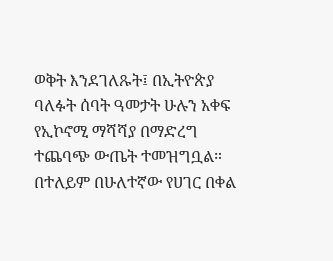ወቅት እንደገለጹት፤ በኢትዮጵያ ባለፉት ሰባት ዓመታት ሁሉን አቀፍ የኢኮኖሚ ማሻሻያ በማድረግ ተጨባጭ ውጤት ተመዝግቧል።
በተለይም በሁለተኛው የሀገር በቀል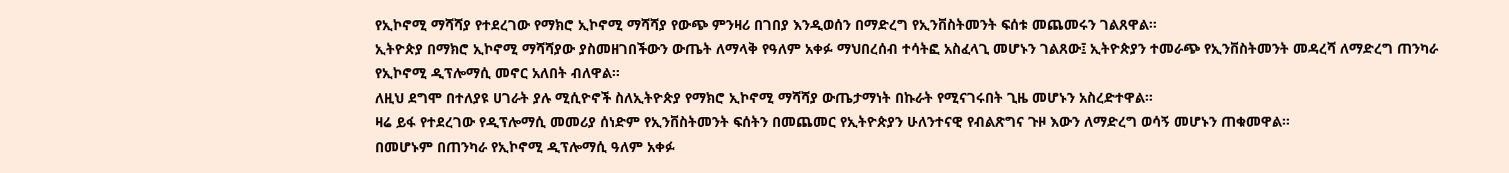የኢኮኖሚ ማሻሻያ የተደረገው የማክሮ ኢኮኖሚ ማሻሻያ የውጭ ምንዛሪ በገበያ እንዲወሰን በማድረግ የኢንቨስትመንት ፍሰቱ መጨመሩን ገልጸዋል።
ኢትዮጵያ በማክሮ ኢኮኖሚ ማሻሻያው ያስመዘገበችውን ውጤት ለማላቅ የዓለም አቀፉ ማህበረሰብ ተሳትፎ አስፈላጊ መሆኑን ገልጸው፤ ኢትዮጵያን ተመራጭ የኢንቨስትመንት መዳረሻ ለማድረግ ጠንካራ የኢኮኖሚ ዲፕሎማሲ መኖር አለበት ብለዋል።
ለዚህ ደግሞ በተለያዩ ሀገራት ያሉ ሚሲዮኖች ስለኢትዮጵያ የማክሮ ኢኮኖሚ ማሻሻያ ውጤታማነት በኩራት የሚናገሩበት ጊዜ መሆኑን አስረድተዋል።
ዛሬ ይፋ የተደረገው የዲፕሎማሲ መመሪያ ሰነድም የኢንቨስትመንት ፍሰትን በመጨመር የኢትዮጵያን ሁለንተናዊ የብልጽግና ጉዞ እውን ለማድረግ ወሳኝ መሆኑን ጠቁመዋል።
በመሆኑም በጠንካራ የኢኮኖሚ ዲፕሎማሲ ዓለም አቀፉ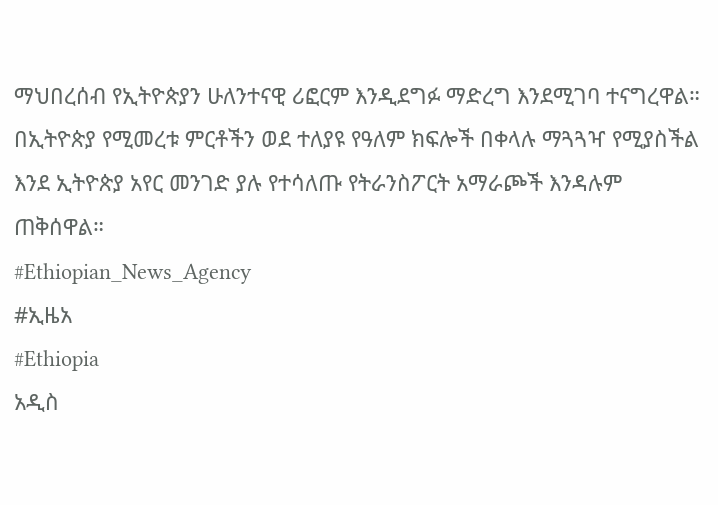ማህበረሰብ የኢትዮጵያን ሁለንተናዊ ሪፎርም እንዲደግፉ ማድረግ እንደሚገባ ተናግረዋል።
በኢትዮጵያ የሚመረቱ ምርቶችን ወደ ተለያዩ የዓለም ክፍሎች በቀላሉ ማጓጓዣ የሚያስችል እንደ ኢትዮጵያ አየር መንገድ ያሉ የተሳለጡ የትራንስፖርት አማራጮች እንዳሉም ጠቅሰዋል።
#Ethiopian_News_Agency
#ኢዜአ
#Ethiopia
አዲስ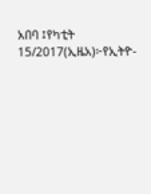አበባ ፤የካቲት 15/2017(ኢዜአ)፦የኢትዮ-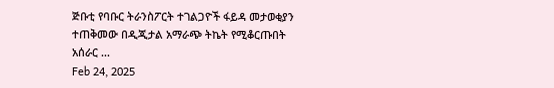ጅቡቲ የባቡር ትራንስፖርት ተገልጋዮች ፋይዳ መታወቂያን ተጠቅመው በዲጂታል አማራጭ ትኬት የሚቆርጡበት አሰራር ...
Feb 24, 2025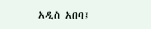አዲስ አበባ፤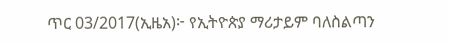ጥር 03/2017(ኢዜአ)፦ የኢትዮጵያ ማሪታይም ባለስልጣን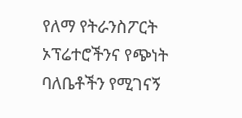የለማ የትራንስፖርት ኦፕሬተሮችንና የጭነት ባለቤቶችን የሚገናኝ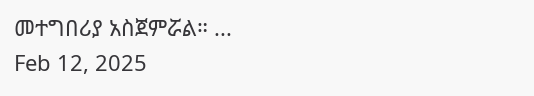መተግበሪያ አስጀምሯል። ...
Feb 12, 2025